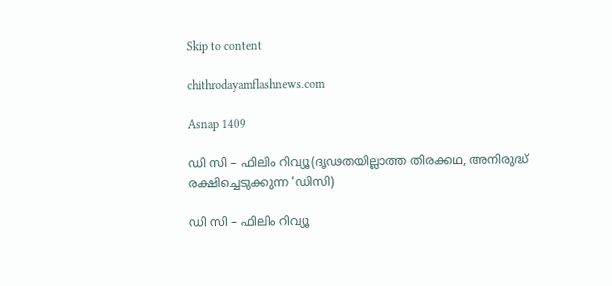Skip to content

chithrodayamflashnews.com

Asnap 1409

ഡി സി – ഫിലിം റിവ്യൂ(ദൃഢതയില്ലാത്ത തിരക്കഥ, അനിരുദ്ധ് രക്ഷിച്ചെടുക്കുന്ന ‘ഡിസി)

ഡി സി – ഫിലിം റിവ്യൂ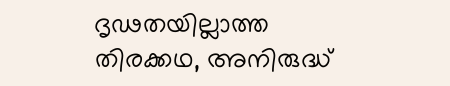ദൃഢതയില്ലാത്ത തിരക്കഥ, അനിരുദ്ധ്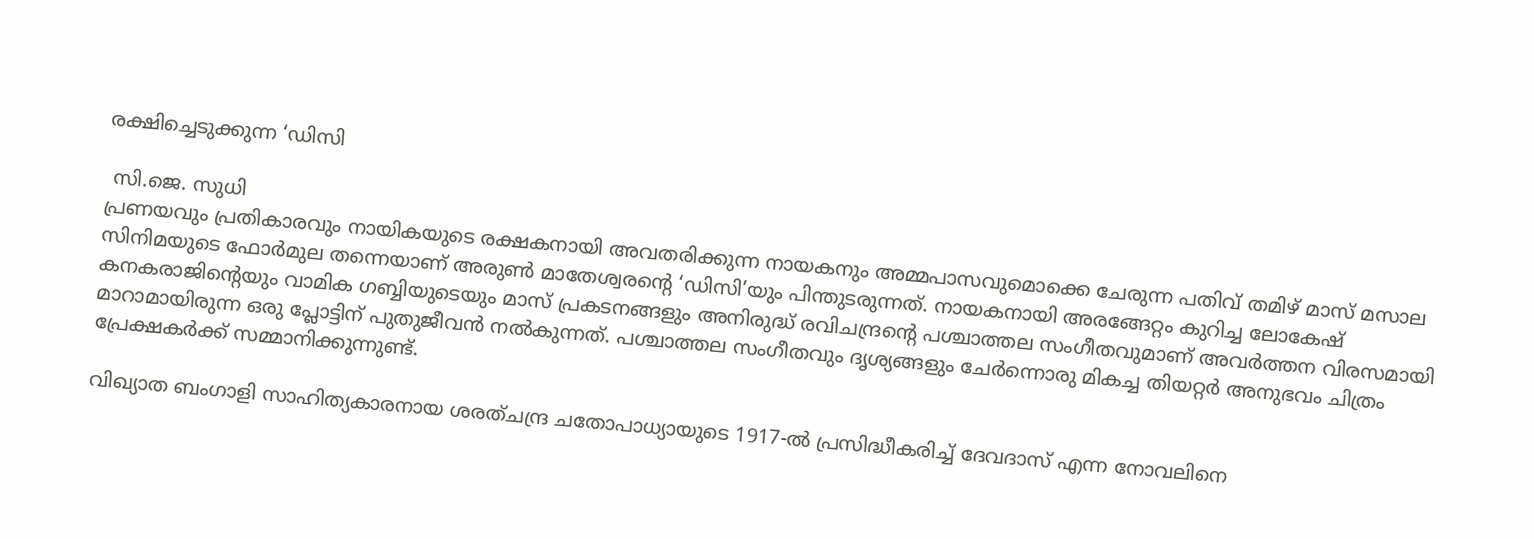രക്ഷിച്ചെടുക്കുന്ന ‘ഡിസി

 സി.ജെ. സുധി
പ്രണയവും പ്രതികാരവും നായികയുടെ രക്ഷകനായി അവതരിക്കുന്ന നായകനും അമ്മപാസവുമൊക്കെ ചേരുന്ന പതിവ് തമിഴ് മാസ് മസാല സിനിമയുടെ ഫോർമുല തന്നെയാണ് അരുൺ മാതേശ്വരന്റെ ‘ഡിസി’യും പിന്തുടരുന്നത്. നായകനായി അരങ്ങേറ്റം കുറിച്ച ലോകേഷ് കനകരാജിന്റെയും വാമിക ഗബ്ബിയുടെയും മാസ് പ്രകടനങ്ങളും അനിരുദ്ധ് രവിചന്ദ്രന്റെ പശ്ചാത്തല സംഗീതവുമാണ് അവർത്തന വിരസമായി മാറാമായിരുന്ന ഒരു പ്ലോട്ടിന് പുതുജീവൻ നൽകുന്നത്. പശ്ചാത്തല സംഗീതവും ദൃശ്യങ്ങളും ചേർന്നൊരു മികച്ച തിയറ്റർ അനുഭവം ചിത്രം പ്രേക്ഷകർക്ക് സമ്മാനിക്കുന്നുണ്ട്.

വിഖ്യാത ബംഗാളി സാഹിത്യകാരനായ ശരത്ചന്ദ്ര ചതോപാധ്യായുടെ 1917-ൽ പ്രസിദ്ധീകരിച്ച് ദേവദാസ് എന്ന നോവലിനെ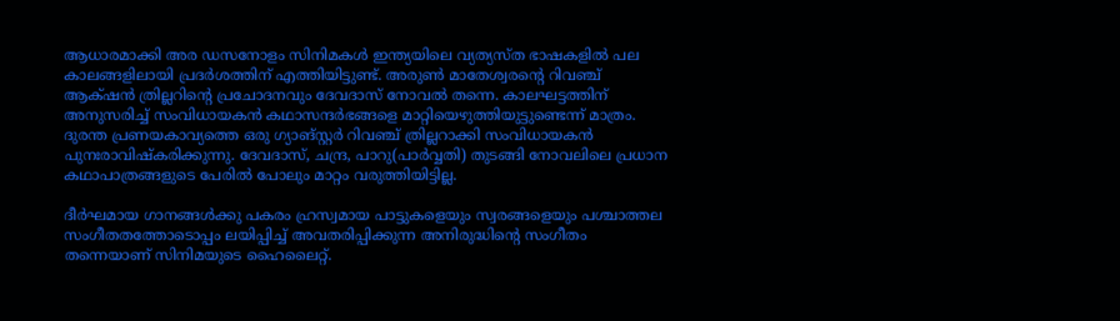ആധാരമാക്കി അര ഡസനോളം സിനിമകൾ ഇന്ത്യയിലെ വ്യത്യസ്ത ഭാഷകളിൽ പല കാലങ്ങളിലായി പ്രദർശത്തിന് എത്തിയിട്ടുണ്ട്. അരുൺ മാതേശ്വരന്റെ റിവഞ്ച് ആക്‌ഷൻ ത്രില്ലറിന്റെ പ്രചോദനവും ദേവദാസ് നോവൽ തന്നെ. കാലഘട്ടത്തിന് അനുസരിച്ച് സംവിധായകൻ കഥാസന്ദർഭങ്ങളെ മാറ്റിയെഴുത്തിയുട്ടുണ്ടെന്ന് മാത്രം. ദുരന്ത പ്രണയകാവ്യത്തെ ഒരു ഗ്യാങ്സ്റ്റർ റിവഞ്ച് ത്രില്ലറാക്കി സംവിധായകൻ പുനഃരാവിഷ്കരിക്കുന്നു. ദേവദാസ്, ചന്ദ്ര, പാറു(പാർവ്വതി) തുടങ്ങി നോവലിലെ പ്രധാന കഥാപാത്രങ്ങളുടെ പേരിൽ പോലും മാറ്റം വരുത്തിയിട്ടില്ല.

ദീർഘമായ ഗാനങ്ങൾക്കു പകരം ഹ്രസ്വമായ പാട്ടുകളെയും സ്വരങ്ങളെയും പശ്ചാത്തല സംഗീതതത്തോടൊപ്പം ലയിപ്പിച്ച് അവതരിപ്പിക്കുന്ന അനിരുദ്ധിന്റെ സംഗീതം തന്നെയാണ് സിനിമയുടെ ഹൈലൈറ്റ്.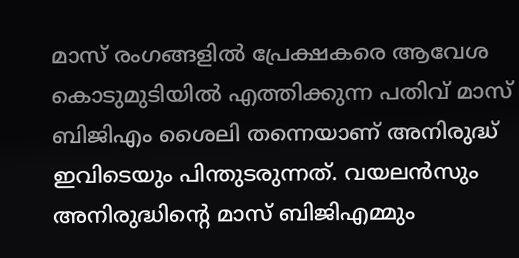മാസ് രംഗങ്ങളിൽ പ്രേക്ഷകരെ ആവേശ കൊടുമുടിയിൽ എത്തിക്കുന്ന പതിവ് മാസ് ബിജിഎം ശൈലി തന്നെയാണ് അനിരുദ്ധ് ഇവിടെയും പിന്തുടരുന്നത്. വയലൻസും അനിരുദ്ധിന്റെ മാസ് ബിജിഎമ്മും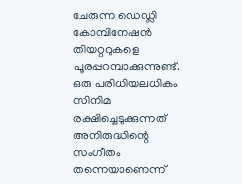ചേരുന്ന ഡെഡ്ലി കോമ്പിനേഷൻ തിയറ്ററുകളെ പൂരപ്പറമ്പാക്കുന്നുണ്ട്. ഒരു പരിധിയലധികം സിനിമ രക്ഷിച്ചെടുക്കുന്നത് അനിരുദ്ധിന്റെ സംഗീതം തന്നെയാണെന്ന്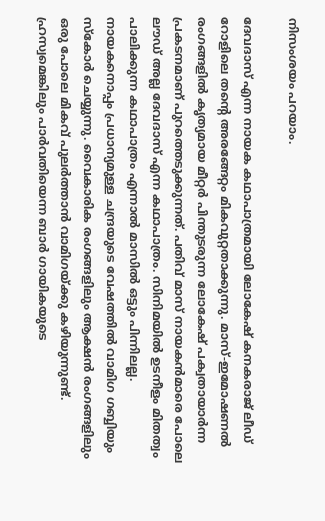നിസംശയം പറയാം.

ദേവദാസ് എന്ന നായക കഥാപാത്രമായി ലോകേഷ് കനകരാജ് ലീഡ് റോളിലെ തന്റെ അരങ്ങേറ്റം മികവുറ്റതാക്കുന്നു. മാസ്-ഇമോഷണൽ രംഗങ്ങളിൽ കൃത്യമായ മീറ്റർ പിന്തുടരുന്ന ലോകേഷ് പക്വതായാർന്ന പ്രകടനമാണ് പുറത്തെടുക്കുന്നത്. പതിവ് മാസ് നായകൻമാരെ പോലെ ലൗഡ് അല്ല ദേവദാസ് എന്ന കഥാപാത്രം. സിനിമയിൽ ഉടനീളം മിതത്വം പാലിക്കുന്ന കഥാപാത്രം എന്നാൽ മാസിൽ ഒട്ടും പിന്നിലല്ല. നായകനൊപ്പം പ്രധാന്യമുള്ള ചന്ദ്രയുടെ വേഷത്തിൽ വാമിഗ ഗബ്ബിയും സ്കോർ ചെയ്യുന്നു. വൈകാരിക രംഗങ്ങളിലും ആക്ഷൻ രംഗങ്ങളിലും ഒരു പോലെ മികവ് പുലർത്താൻ വാമിഗയ്ക്കു കഴിയുന്നുണ്ട്. ഹ്രസ്വമെങ്കിലും പാർവതിയെന്ന ബാർ ഗായികയുടെ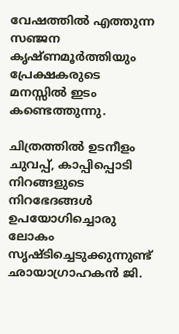വേഷത്തിൽ എത്തുന്ന സഞ്ജന കൃഷ്ണമൂർത്തിയും പ്രേക്ഷകരുടെ മനസ്സിൽ ഇടം കണ്ടെത്തുന്നു.

ചിത്രത്തിൽ ഉടനീളം ചുവപ്പ്, കാപ്പിപ്പൊടി നിറങ്ങളുടെ നിറഭേദങ്ങൾ ഉപയോഗിച്ചൊരു ലോകം സൃഷ്ടിച്ചെടുക്കുന്നുണ്ട് ഛായാഗ്രാഹകൻ ജി.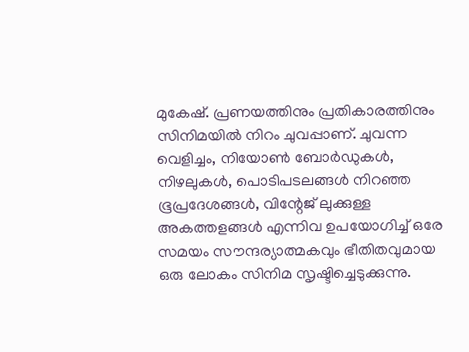മുകേഷ്. പ്രണയത്തിനും പ്രതികാരത്തിനും സിനിമയിൽ നിറം ചുവപ്പാണ്. ചുവന്ന വെളിച്ചം, നിയോൺ ബോർഡുകൾ, നിഴലുകൾ, പൊടിപടലങ്ങൾ നിറഞ്ഞ ഭൂപ്രദേശങ്ങൾ, വിന്റേജ് ലുക്കുള്ള അകത്തളങ്ങൾ എന്നിവ ഉപയോഗിച്ച് ഒരേ സമയം സൗന്ദര്യാത്മകവും ഭീതിതവുമായ ഒരു ലോകം സിനിമ സൃഷ്ടിച്ചെടുക്കുന്നു.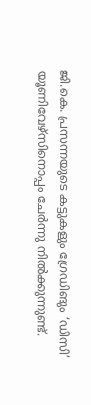ജി.കെ. പ്രസന്നയുടെ കട്ടുകളും ഗ്രേഡിങും ‘ഡിസി’ യൂണിവേഴ്സിനൊപ്പം ചേർന്നു നിൽക്കുന്നുണ്ട്.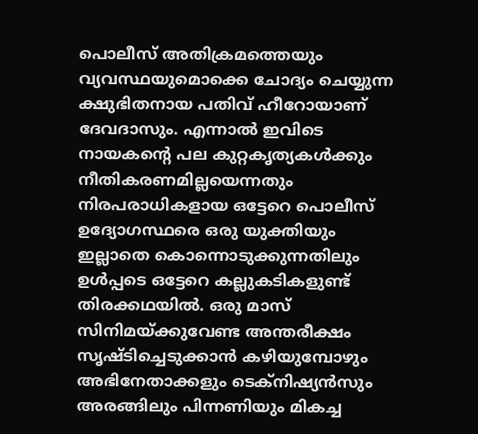പൊലീസ് അതിക്രമത്തെയും വ്യവസ്ഥയുമൊക്കെ ചോദ്യം ചെയ്യുന്ന ക്ഷുഭിതനായ പതിവ് ഹീറോയാണ് ദേവദാസും. എന്നാൽ ഇവിടെ നായകന്റെ പല കുറ്റകൃത്യകൾക്കും നീതികരണമില്ലയെന്നതും നിരപരാധികളായ ഒട്ടേറെ പൊലീസ് ഉദ്യോഗസ്ഥരെ ഒരു യുക്തിയും ഇല്ലാതെ കൊന്നൊടുക്കുന്നതിലും ഉൾപ്പടെ ഒട്ടേറെ കല്ലുകടികളുണ്ട് തിരക്കഥയിൽ. ഒരു മാസ് സിനിമയ്ക്കുവേണ്ട അന്തരീക്ഷം സൃഷ്ടിച്ചെടുക്കാൻ കഴിയുമ്പോഴും അഭിനേതാക്കളും ടെക്നിഷ്യൻസും അരങ്ങിലും പിന്നണിയും മികച്ച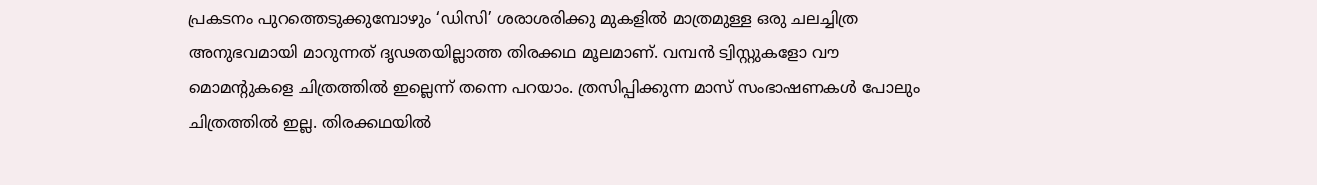പ്രകടനം പുറത്തെടുക്കുമ്പോഴും ‘ഡിസി’ ശരാശരിക്കു മുകളിൽ മാത്രമുള്ള ഒരു ചലച്ചിത്ര അനുഭവമായി മാറുന്നത് ദൃഢതയില്ലാത്ത തിരക്കഥ മൂലമാണ്. വമ്പൻ ട്വിസ്റ്റുകളോ വൗ മൊമന്റുകളെ ചിത്രത്തിൽ ഇല്ലെന്ന് തന്നെ പറയാം. ത്രസിപ്പിക്കുന്ന മാസ് സംഭാഷണകൾ പോലും ചിത്രത്തിൽ ഇല്ല. തിരക്കഥയിൽ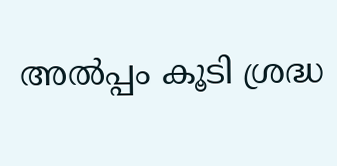അൽപ്പം കൂടി ശ്രദ്ധ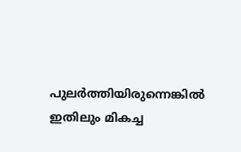പുലർത്തിയിരുന്നെങ്കിൽ ഇതിലും മികച്ച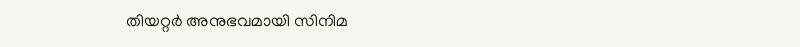തിയറ്റർ അനുഭവമായി സിനിമ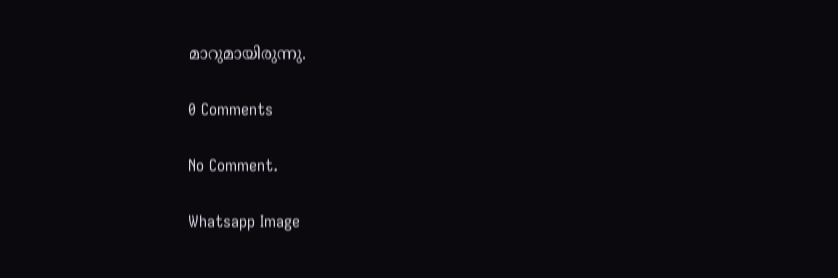മാറുമായിരുന്നു.

0 Comments

No Comment.

Whatsapp Image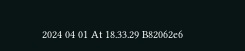2024 04 01 At 18.33.29 B82062e6